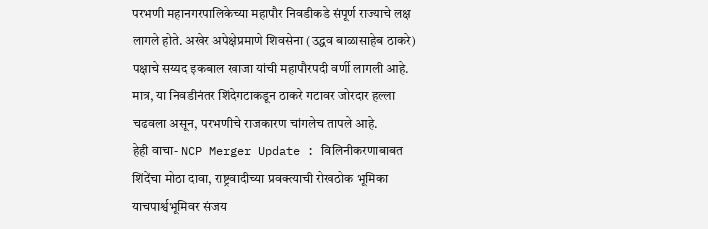परभणी महानगरपालिकेच्या महापौर निवडीकडे संपूर्ण राज्याचे लक्ष लागले होते. अखेर अपेक्षेप्रमाणे शिवसेना (उद्धव बाळासाहेब ठाकरे) पक्षाचे सय्यद इकबाल खाजा यांची महापौरपदी वर्णी लागली आहे. मात्र, या निवडीनंतर शिंदेगटाकडून ठाकरे गटावर जोरदार हल्ला चढवला असून, परभणीचे राजकारण चांगलेच तापले आहे.
हेही वाचा- NCP Merger Update : विलिनीकरणाबाबत शिंदेंचा मोठा दावा, राष्ट्रवादीच्या प्रवक्त्याची रोखठोक भूमिका
याचपार्श्वभूमिवर संजय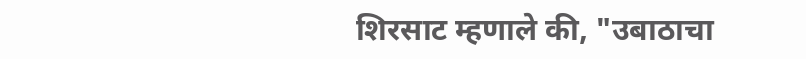शिरसाट म्हणाले की, "उबाठाचा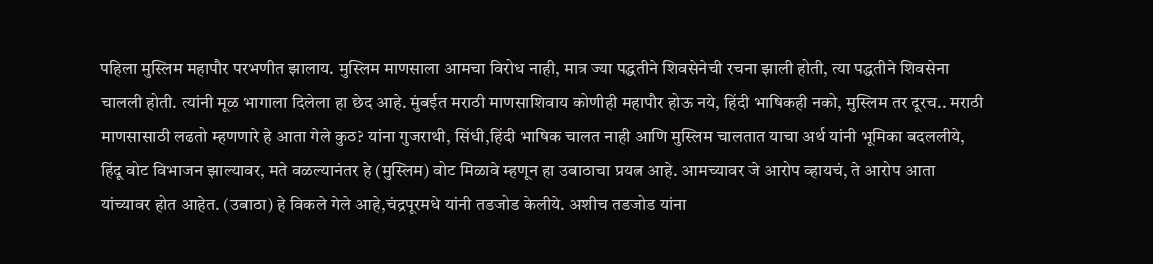पहिला मुस्लिम महापौर परभणीत झालाय. मुस्लिम माणसाला आमचा विरोध नाही, मात्र ज्या पद्धतीने शिवसेनेची रचना झाली होती, त्या पद्धतीने शिवसेना चालली होती. त्यांनी मूळ भागाला दिलेला हा छेद आहे. मुंबईत मराठी माणसाशिवाय कोणीही महापौर होऊ नये, हिंदी भाषिकही नको, मुस्लिम तर दूरच.. मराठी माणसासाठी लढतो म्हणणारे हे आता गेले कुठ? यांना गुजराथी, सिंधी,हिंदी भाषिक चालत नाही आणि मुस्लिम चालतात याचा अर्थ यांनी भूमिका बदललीये, हिंदू वोट विभाजन झाल्यावर, मते वळल्यानंतर हे (मुस्लिम) वोट मिळावे म्हणून हा उबाठाचा प्रयत्न आहे. आमच्यावर जे आरोप व्हायचं, ते आरोप आता यांच्यावर होत आहेत. (उबाठा) हे विकले गेले आहे,चंद्रपूरमधे यांनी तडजोड केलीये. अशीच तडजोड यांना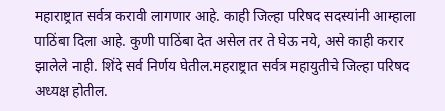महाराष्ट्रात सर्वत्र करावी लागणार आहे. काही जिल्हा परिषद सदस्यांनी आम्हाला पाठिंबा दिला आहे. कुणी पाठिंबा देत असेल तर ते घेऊ नये, असे काही करार झालेले नाही. शिंदे सर्व निर्णय घेतील.महराष्ट्रात सर्वत्र महायुतीचे जिल्हा परिषद अध्यक्ष होतील.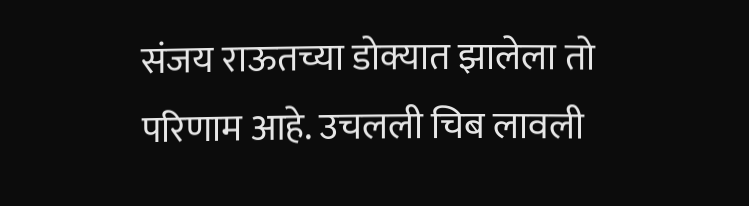संजय राऊतच्या डोक्यात झालेला तो परिणाम आहे. उचलली चिब लावली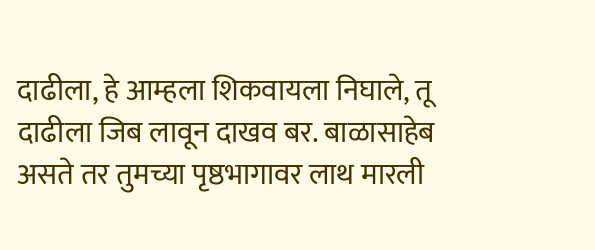दाढीला, हे आम्हला शिकवायला निघाले, तू दाढीला जिब लावून दाखव बर. बाळासाहेब असते तर तुमच्या पृष्ठभागावर लाथ मारली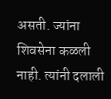असती. ज्यांना शिवसेना कळली नाही. त्यांनी दलाली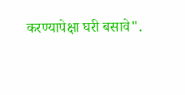करण्यापेक्षा घरी बसावे".